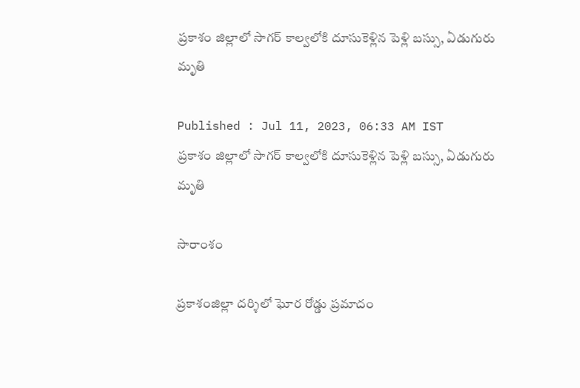ప్రకాశం జిల్లాలో సాగర్ కాల్వలోకి దూసుకెళ్లిన పెళ్లి బస్సు, ఏడుగురు మృతి

Published : Jul 11, 2023, 06:33 AM IST
ప్రకాశం జిల్లాలో సాగర్ కాల్వలోకి దూసుకెళ్లిన పెళ్లి బస్సు, ఏడుగురు మృతి

సారాంశం

ప్రకాశంజిల్లా దర్శిలో ఘోర రోడ్డు ప్రమాదం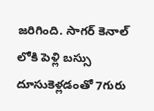జరిగింది. సాగర్ కెనాల్ లోకి పెళ్లి బస్సు దూసుకెళ్లడంతో 7గురు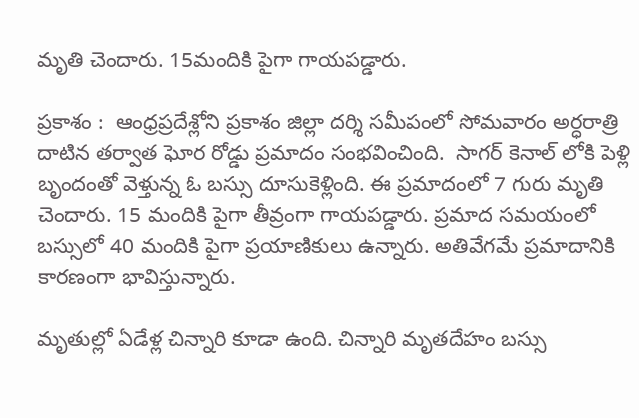మృతి చెందారు. 15మందికి పైగా గాయపడ్డారు.

ప్రకాశం :  ఆంధ్రప్రదేశ్లోని ప్రకాశం జిల్లా దర్శి సమీపంలో సోమవారం అర్ధరాత్రి దాటిన తర్వాత ఘోర రోడ్డు ప్రమాదం సంభవించింది.  సాగర్ కెనాల్ లోకి పెళ్లి బృందంతో వెళ్తున్న ఓ బస్సు దూసుకెళ్లింది. ఈ ప్రమాదంలో 7 గురు మృతి చెందారు. 15 మందికి పైగా తీవ్రంగా గాయపడ్డారు. ప్రమాద సమయంలో బస్సులో 40 మందికి పైగా ప్రయాణికులు ఉన్నారు. అతివేగమే ప్రమాదానికి కారణంగా భావిస్తున్నారు.

మృతుల్లో ఏడేళ్ల చిన్నారి కూడా ఉంది. చిన్నారి మృతదేహం బస్సు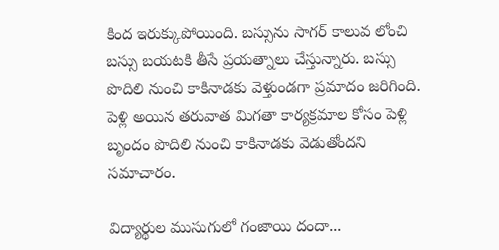కింద ఇరుక్కుపోయింది. బస్సును సాగర్ కాలువ లోంచి బస్సు బయటకి తీసే ప్రయత్నాలు చేస్తున్నారు. బస్సు పొదిలి నుంచి కాకినాడకు వెళ్తుండగా ప్రమాదం జరిగింది. పెళ్లి అయిన తరువాత మిగతా కార్యక్రమాల కోసం పెళ్లి బృందం పొదిలి నుంచి కాకినాడకు వెడుతోందని సమాచారం.

విద్యార్థుల ముసుగులో గంజాయి దందా...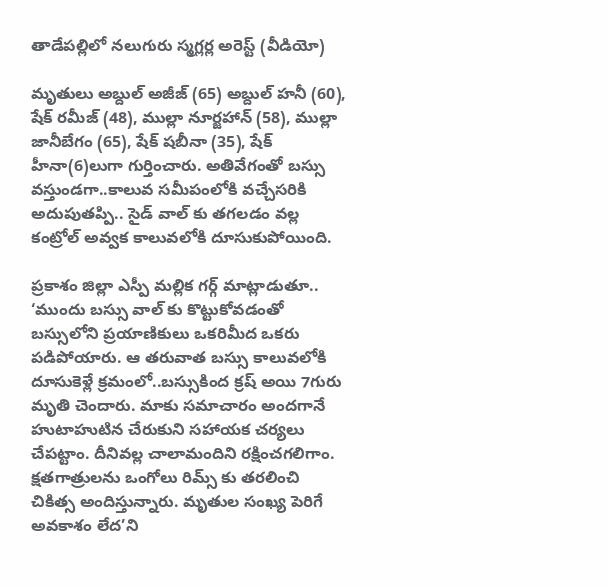తాడేపల్లిలో నలుగురు స్మగ్లర్ల అరెస్ట్ (వీడియో)

మృతులు అబ్దుల్ అజీజ్ (65) అబ్దుల్ హనీ (60), షేక్ రమీజ్ (48), ముల్లా నూర్జహాన్ (58), ముల్లా జానీబేగం (65), షేక్ షబీనా (35), షేక్ హీనా(6)లుగా గుర్తించారు. అతివేగంతో బస్సు వస్తుండగా..కాలువ సమీపంలోకి వచ్చేసరికి అదుపుతప్పి.. సైడ్ వాల్ కు తగలడం వల్ల కంట్రోల్ అవ్వక కాలువలోకి దూసుకుపోయింది.

ప్రకాశం జిల్లా ఎస్పీ మల్లిక గర్గ్ మాట్లాడుతూ.. ‘ముందు బస్సు వాల్ కు కొట్టుకోవడంతో బస్సులోని ప్రయాణికులు ఒకరిమీద ఒకరు పడిపోయారు. ఆ తరువాత బస్సు కాలువలోకి దూసుకెళ్లే క్రమంలో..బస్సుకింద క్రష్ అయి 7గురు మృతి చెందారు. మాకు సమాచారం అందగానే హుటాహుటిన చేరుకుని సహాయక చర్యలు చేపట్టాం. దీనివల్ల చాలామందిని రక్షించగలిగాం. క్షతగాత్రులను ఒంగోలు రిమ్స్ కు తరలించి చికిత్స అందిస్తున్నారు. మృతుల సంఖ్య పెరిగే అవకాశం లేద’ని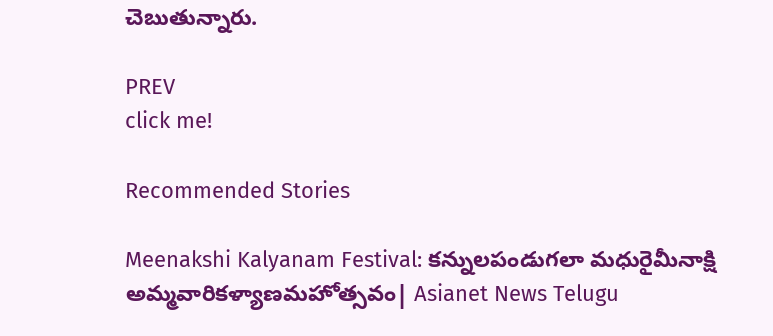చెబుతున్నారు.

PREV
click me!

Recommended Stories

Meenakshi Kalyanam Festival: కన్నులపండుగలా మధురైమీనాక్షి అమ్మవారికళ్యాణమహోత్సవం| Asianet News Telugu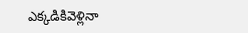ఎక్కడికివెళ్లినా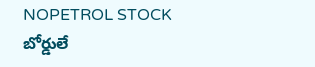NOPETROL STOCK బోర్డులే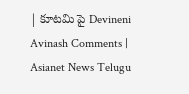| కూటమి పై Devineni Avinash Comments | Asianet News Telugu